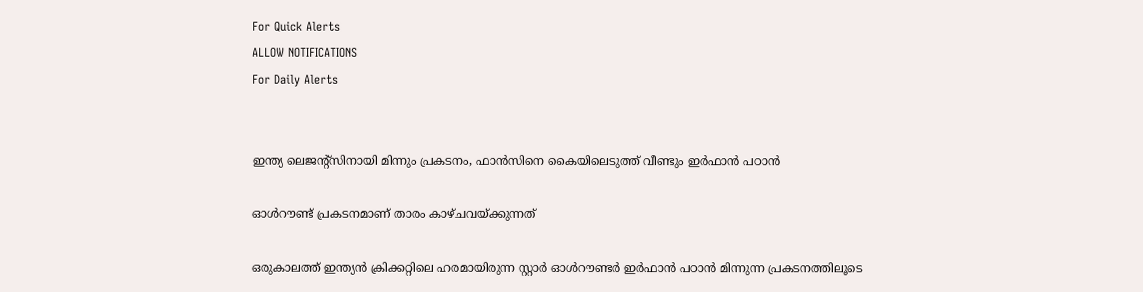For Quick Alerts
ALLOW NOTIFICATIONS
For Daily Alerts


ഇന്ത്യ ലെജന്റ്‌സിനായി മിന്നും പ്രകടനം, ഫാന്‍സിനെ കൈയിലെടുത്ത് വീണ്ടും ഇര്‍ഫാന്‍ പഠാന്‍

ഓള്‍റൗണ്ട് പ്രകടനമാണ് താരം കാഴ്ചവയ്ക്കുന്നത്

ഒരുകാലത്ത് ഇന്ത്യന്‍ ക്രിക്കറ്റിലെ ഹരമായിരുന്ന സ്റ്റാര്‍ ഓള്‍റൗണ്ടര്‍ ഇര്‍ഫാന്‍ പഠാന്‍ മിന്നുന്ന പ്രകടനത്തിലൂടെ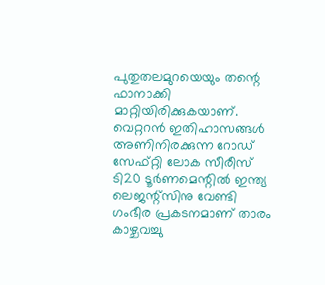പുതുതലമുറയെയും തന്റെ ഫാനാക്കി മാറ്റിയിരിക്കുകയാണ്. വെറ്ററന്‍ ഇതിഹാസങ്ങള്‍ അണിനിരക്കുന്ന റോഡ് സേഫ്റ്റി ലോക സീരീസ് ടി20 ടൂര്‍ണമെന്റില്‍ ഇന്ത്യ ലെജന്റ്‌സിനു വേണ്ടി ഗംഭീര പ്രകടനമാണ് താരം കാഴ്ചവച്ചു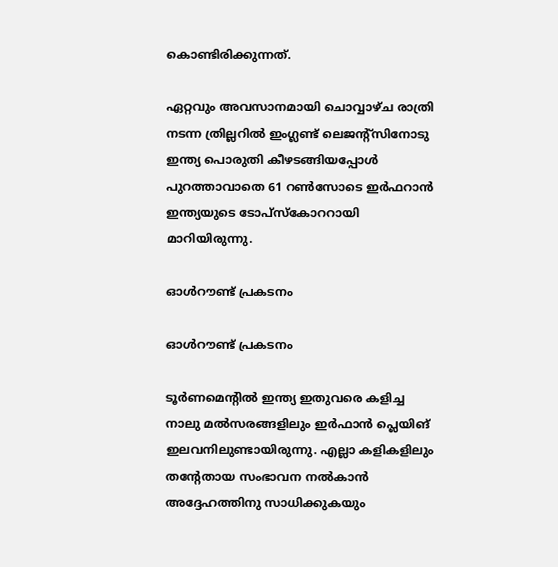കൊണ്ടിരിക്കുന്നത്.

ഏറ്റവും അവസാനമായി ചൊവ്വാഴ്ച രാത്രി നടന്ന ത്രില്ലറില്‍ ഇംഗ്ലണ്ട് ലെജന്റ്‌സിനോടു ഇന്ത്യ പൊരുതി കീഴടങ്ങിയപ്പോള്‍ പുറത്താവാതെ 61 റണ്‍സോടെ ഇര്‍ഫറാന്‍ ഇന്ത്യയുടെ ടോപ്‌സ്‌കോററായി മാറിയിരുന്നു.

ഓള്‍റൗണ്ട് പ്രകടനം

ഓള്‍റൗണ്ട് പ്രകടനം

ടൂര്‍ണമെന്റില്‍ ഇന്ത്യ ഇതുവരെ കളിച്ച നാലു മല്‍സരങ്ങളിലും ഇര്‍ഫാന്‍ പ്ലെയിങ് ഇലവനിലുണ്ടായിരുന്നു. എല്ലാ കളികളിലും തന്റേതായ സംഭാവന നല്‍കാന്‍ അദ്ദേഹത്തിനു സാധിക്കുകയും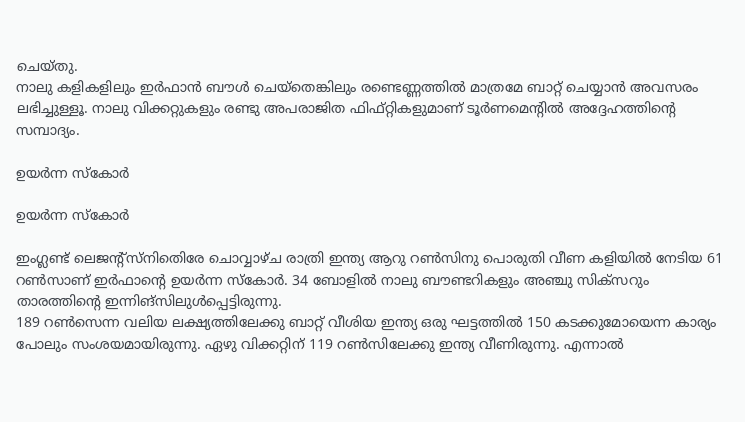ചെയ്തു.
നാലു കളികളിലും ഇര്‍ഫാന്‍ ബൗള്‍ ചെയ്‌തെങ്കിലും രണ്ടെണ്ണത്തില്‍ മാത്രമേ ബാറ്റ് ചെയ്യാന്‍ അവസരം ലഭിച്ചുള്ളൂ. നാലു വിക്കറ്റുകളും രണ്ടു അപരാജിത ഫിഫ്റ്റികളുമാണ് ടൂര്‍ണമെന്റില്‍ അദ്ദേഹത്തിന്റെ സമ്പാദ്യം.

ഉയര്‍ന്ന സ്‌കോര്‍

ഉയര്‍ന്ന സ്‌കോര്‍

ഇംഗ്ലണ്ട് ലെജന്റ്‌സ്‌നിതെിരേ ചൊവ്വാഴ്ച രാത്രി ഇന്ത്യ ആറു റണ്‍സിനു പൊരുതി വീണ കളിയില്‍ നേടിയ 61 റണ്‍സാണ് ഇര്‍ഫാന്റെ ഉയര്‍ന്ന സ്‌കോര്‍. 34 ബോളില്‍ നാലു ബൗണ്ടറികളും അഞ്ചു സിക്‌സറും താരത്തിന്റെ ഇന്നിങ്‌സിലുള്‍പ്പെട്ടിരുന്നു.
189 റണ്‍സെന്ന വലിയ ലക്ഷ്യത്തിലേക്കു ബാറ്റ് വീശിയ ഇന്ത്യ ഒരു ഘട്ടത്തില്‍ 150 കടക്കുമോയെന്ന കാര്യം പോലും സംശയമായിരുന്നു. ഏഴു വിക്കറ്റിന് 119 റണ്‍സിലേക്കു ഇന്ത്യ വീണിരുന്നു. എന്നാല്‍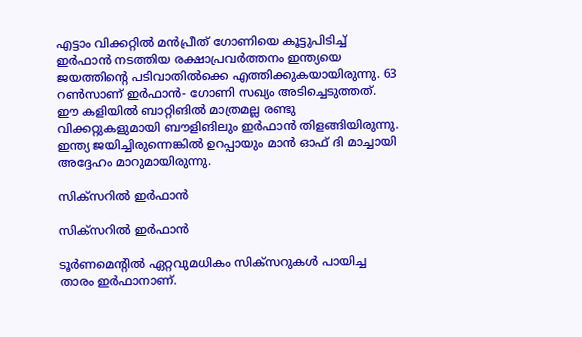എട്ടാം വിക്കറ്റില്‍ മന്‍പ്രീത് ഗോണിയെ കൂട്ടുപിടിച്ച് ഇര്‍ഫാന്‍ നടത്തിയ രക്ഷാപ്രവര്‍ത്തനം ഇന്ത്യയെ ജയത്തിന്റെ പടിവാതില്‍ക്കെ എത്തിക്കുകയായിരുന്നു. 63 റണ്‍സാണ് ഇര്‍ഫാന്‍- ഗോണി സഖ്യം അടിച്ചെടുത്തത്.
ഈ കളിയില്‍ ബാറ്റിങില്‍ മാത്രമല്ല രണ്ടു വിക്കറ്റുകളുമായി ബൗളിങിലും ഇര്‍ഫാന്‍ തിളങ്ങിയിരുന്നു. ഇന്ത്യ ജയിച്ചിരുന്നെങ്കില്‍ ഉറപ്പായും മാന്‍ ഓഫ് ദി മാച്ചായി അദ്ദേഹം മാറുമായിരുന്നു.

സിക്‌സറില്‍ ഇര്‍ഫാന്‍

സിക്‌സറില്‍ ഇര്‍ഫാന്‍

ടൂര്‍ണമെന്റില്‍ ഏറ്റവുമധികം സിക്‌സറുകള്‍ പായിച്ച താരം ഇര്‍ഫാനാണ്.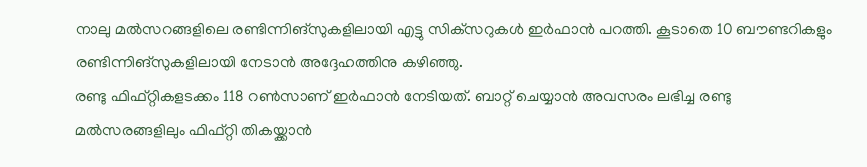നാലു മല്‍സറങ്ങളിലെ രണ്ടിന്നിങ്‌സുകളിലായി എട്ടു സിക്‌സറുകള്‍ ഇര്‍ഫാന്‍ പറത്തി. കൂടാതെ 10 ബൗണ്ടറികളും രണ്ടിന്നിങ്‌സുകളിലായി നേടാന്‍ അദ്ദേഹത്തിനു കഴിഞ്ഞു.
രണ്ടു ഫിഫ്റ്റികളടക്കം 118 റണ്‍സാണ് ഇര്‍ഫാന്‍ നേടിയത്. ബാറ്റ് ചെയ്യാന്‍ അവസരം ലഭിച്ച രണ്ടു മല്‍സരങ്ങളിലും ഫിഫ്റ്റി തികയ്ക്കാന്‍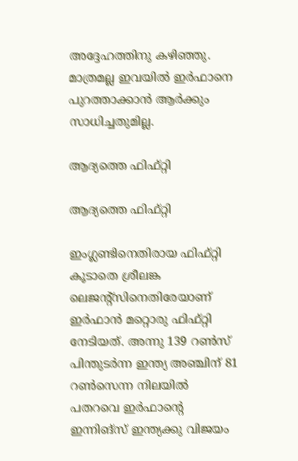അദ്ദേഹത്തിനു കഴിഞ്ഞു. മാത്രമല്ല ഇവയില്‍ ഇര്‍ഫാനെ പുറത്താക്കാന്‍ ആര്‍ക്കും സാധിച്ചതുമില്ല.

ആദ്യത്തെ ഫിഫ്റ്റി

ആദ്യത്തെ ഫിഫ്റ്റി

ഇംഗ്ലണ്ടിനെതിരായ ഫിഫ്റ്റി കൂടാതെ ശ്രീലങ്ക ലെജന്റ്‌സിനെതിരേയാണ് ഇര്‍ഫാന്‍ മറ്റൊരു ഫിഫ്റ്റി നേടിയത്. അന്നു 139 റണ്‍സ് പിന്തുടര്‍ന്ന ഇന്ത്യ അഞ്ചിന് 81 റണ്‍സെന്ന നിലയില്‍ പതറവെ ഇര്‍ഫാന്റെ ഇന്നിങ്‌സ് ഇന്ത്യക്കു വിജയം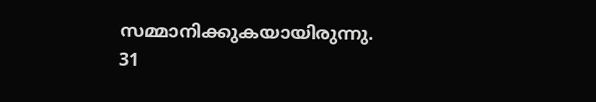സമ്മാനിക്കുകയായിരുന്നു. 31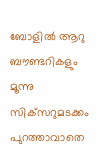ബോളില്‍ ആറു ബൗണ്ടറികളും മൂന്നു സിക്‌സറുമടക്കം പുറത്താവാതെ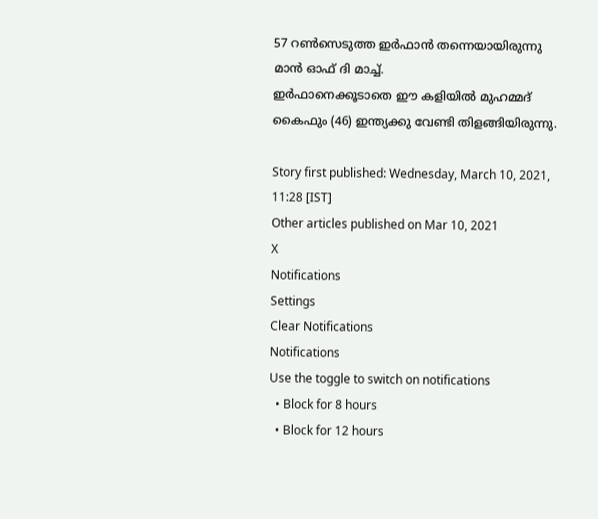57 റണ്‍സെടുത്ത ഇര്‍ഫാന്‍ തന്നെയായിരുന്നു മാന്‍ ഓഫ് ദി മാച്ച്.
ഇര്‍ഫാനെക്കൂടാതെ ഈ കളിയില്‍ മുഹമ്മദ് കൈഫും (46) ഇന്ത്യക്കു വേണ്ടി തിളങ്ങിയിരുന്നു.

Story first published: Wednesday, March 10, 2021, 11:28 [IST]
Other articles published on Mar 10, 2021
X
Notifications
Settings
Clear Notifications
Notifications
Use the toggle to switch on notifications
  • Block for 8 hours
  • Block for 12 hours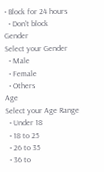• Block for 24 hours
  • Don't block
Gender
Select your Gender
  • Male
  • Female
  • Others
Age
Select your Age Range
  • Under 18
  • 18 to 25
  • 26 to 35
  • 36 to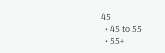45
  • 45 to 55
  • 55+